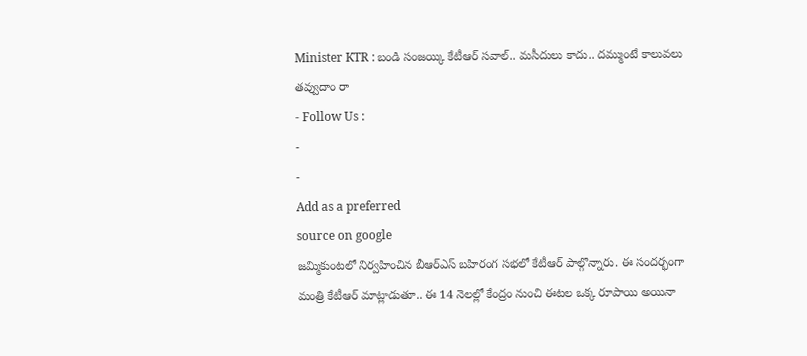Minister KTR : బండి సంజయ్కి కేటీఆర్ సవాల్.. మసీదులు కాదు.. దమ్ముంటే కాలువలు తవ్వుదాం రా
- Follow Us :
-
-
Add as a preferred
source on google
జమ్మికుంటలో నిర్వహించిన బీఆర్ఎస్ బహిరంగ సభలో కేటీఆర్ పాల్గొన్నారు. ఈ సందర్భంగా మంత్రి కేటీఆర్ మాట్లాడుతూ.. ఈ 14 నెలల్లో కేంద్రం నుంచి ఈటల ఒక్క రూపాయి అయినా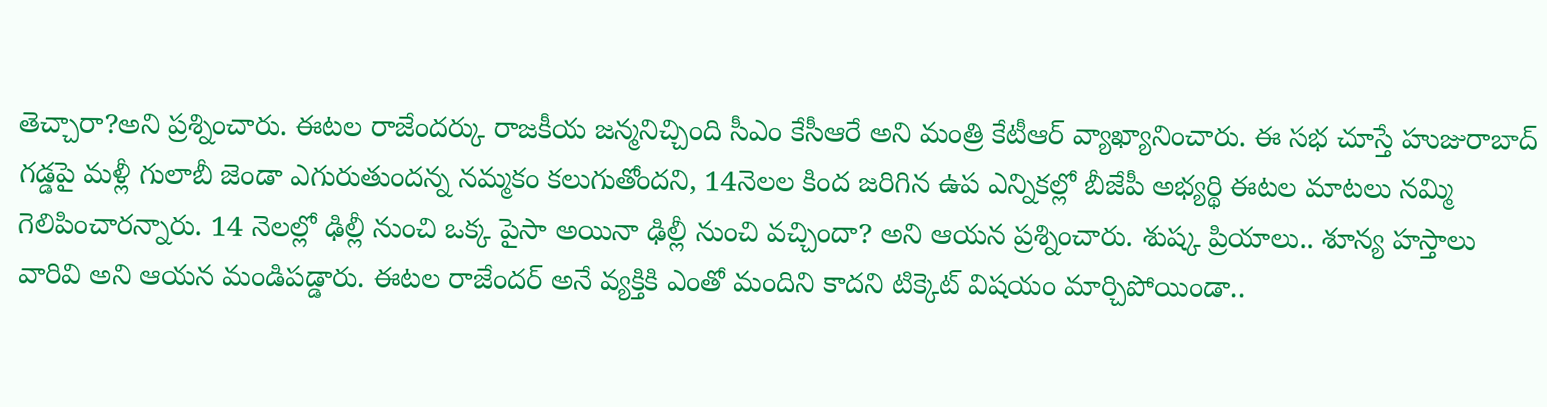తెచ్చారా?అని ప్రశ్నించారు. ఈటల రాజేందర్కు రాజకీయ జన్మనిచ్చింది సీఎం కేసీఆరే అని మంత్రి కేటీఆర్ వ్యాఖ్యానించారు. ఈ సభ చూస్తే హుజురాబాద్ గడ్డపై మళ్లీ గులాబీ జెండా ఎగురుతుందన్న నమ్మకం కలుగుతోందని, 14నెలల కింద జరిగిన ఉప ఎన్నికల్లో బీజేపీ అభ్యర్థి ఈటల మాటలు నమ్మి గెలిపించారన్నారు. 14 నెలల్లో ఢిల్లీ నుంచి ఒక్క పైసా అయినా ఢిల్లీ నుంచి వచ్చిందా? అని ఆయన ప్రశ్నించారు. శుష్క ప్రియాలు.. శూన్య హస్తాలు వారివి అని ఆయన మండిపడ్డారు. ఈటల రాజేందర్ అనే వ్యక్తికి ఎంతో మందిని కాదని టిక్కెట్ విషయం మార్చిపోయిండా..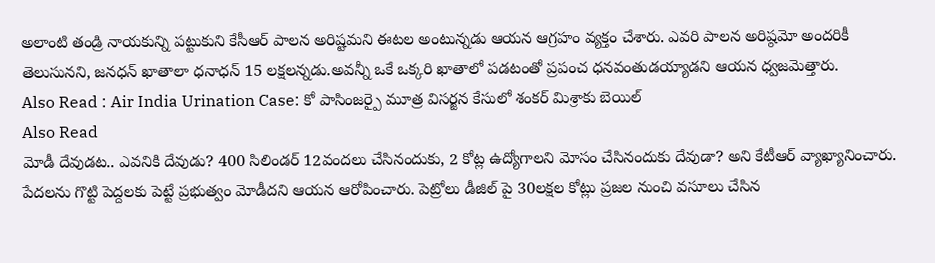అలాంటి తండ్రి నాయకున్ని పట్టుకుని కేసీఆర్ పాలన అరిష్టమని ఈటల అంటున్నడు ఆయన ఆగ్రహం వ్యక్తం చేశారు. ఎవరి పాలన అరిష్ఠమో అందరికీ తెలుసునని, జనధన్ ఖాతాలా ధనాధన్ 15 లక్షలన్నడు.అవన్నీ ఒకే ఒక్కరి ఖాతాలో పడటంతో ప్రపంచ ధనవంతుడయ్యాడని ఆయన ధ్వజమెత్తారు.
Also Read : Air India Urination Case: కో పాసింజర్పై మూత్ర విసర్జన కేసులో శంకర్ మిశ్రాకు బెయిల్
Also Read
మోడీ దేవుడట.. ఎవనికి దేవుడు? 400 సిలిండర్ 12వందలు చేసినందుకు, 2 కోట్ల ఉద్యోగాలని మోసం చేసినందుకు దేవుడా? అని కేటీఆర్ వ్యాఖ్యానించారు. పేదలను గొట్టి పెద్దలకు పెట్టే ప్రభుత్వం మోడీదని ఆయన ఆరోపించారు. పెట్రోలు డీజిల్ పై 30లక్షల కోట్లు ప్రజల నుంచి వసూలు చేసిన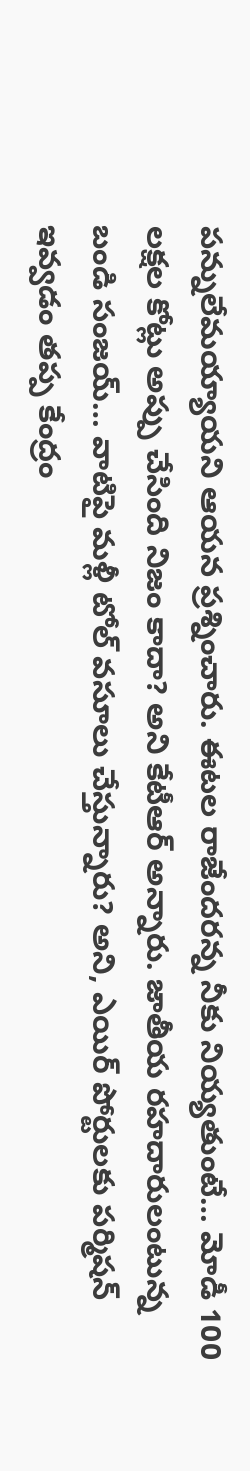పన్నులేమయ్యాయని ఆయన ప్రశ్నించారు. ఈటల రాజేందరన్న నీకు నియ్యతుంటే… మోడీ 100 లక్షల కోట్లు అప్పు చేసింది నిజం కాదా? అని కేటీఆర్ అన్నారు. జాతీయ రహదారులంటున్న బండి సంజయ్… వాటిపై మళ్లీ టోల్ వసూలు చేస్తున్నారు? అని, ఎయిర్ పోర్టులకు పర్మిషన్ ఇవ్వడం తప్ప కేంద్రం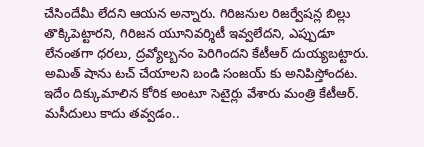చేసిందేమీ లేదని ఆయన అన్నారు. గిరిజనుల రిజర్వేషన్ల బిల్లు తొక్కిపెట్టారని, గిరిజన యూనివర్శిటీ ఇవ్వలేదని, ఎప్పుడూ లేనంతగా ధరలు, ద్రవ్యోల్బనం పెరిగిందని కేటీఆర్ దుయ్యబట్టారు. అమిత్ షాను టచ్ చేయాలని బండి సంజయ్ కు అనిపిస్తోందట. ఇదేం దిక్కుమాలిన కోరిక అంటూ సెటైర్లు వేశారు మంత్రి కేటీఆర్. మసీదులు కాదు తవ్వడం..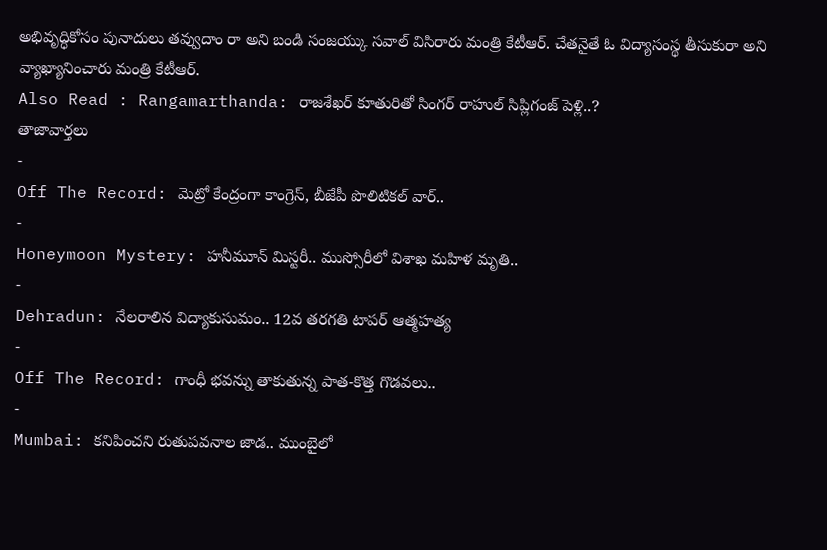అభివృద్ధికోసం పునాదులు తవ్వుదాం రా అని బండి సంజయ్కు సవాల్ విసిరారు మంత్రి కేటీఆర్. చేతనైతే ఓ విద్యాసంస్థ తీసుకురా అని వ్యాఖ్యానించారు మంత్రి కేటీఆర్.
Also Read : Rangamarthanda: రాజశేఖర్ కూతురితో సింగర్ రాహుల్ సిప్లిగంజ్ పెళ్లి..?
తాజావార్తలు
-
Off The Record: మెట్రో కేంద్రంగా కాంగ్రెస్, బీజేపీ పొలిటికల్ వార్..
-
Honeymoon Mystery: హనీమూన్ మిస్టరీ.. ముస్సోరీలో విశాఖ మహిళ మృతి..
-
Dehradun: నేలరాలిన విద్యాకుసుమం.. 12వ తరగతి టాపర్ ఆత్మహత్య
-
Off The Record: గాంధీ భవన్ను తాకుతున్న పాత-కొత్త గొడవలు..
-
Mumbai: కనిపించని రుతుపవనాల జాడ.. ముంబైలో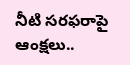నీటి సరఫరాపై ఆంక్షలు..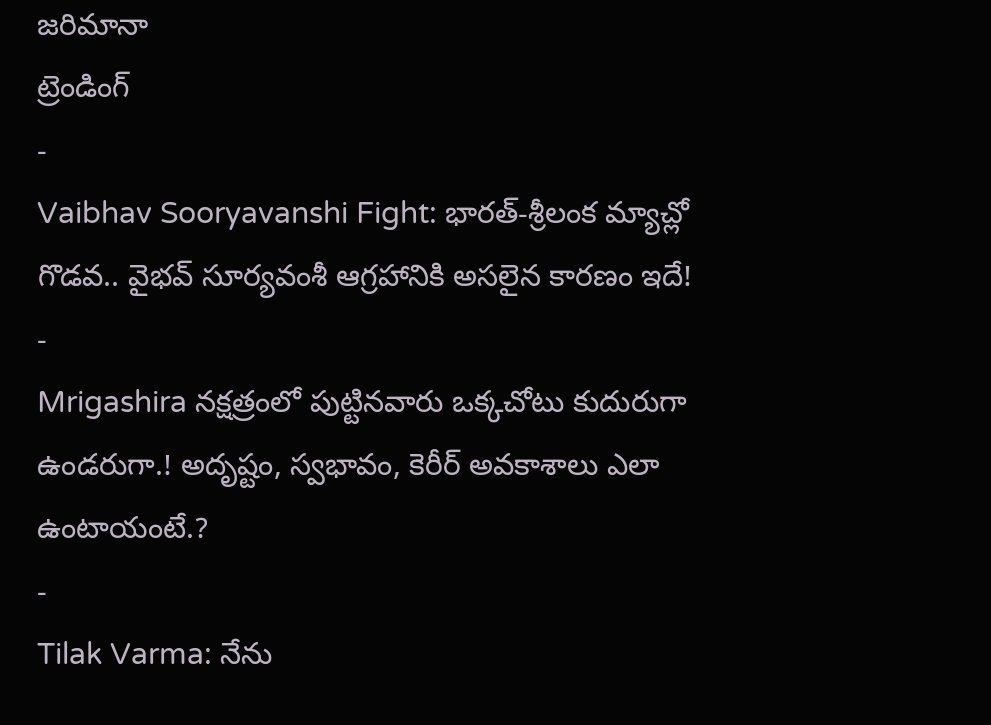జరిమానా
ట్రెండింగ్
-
Vaibhav Sooryavanshi Fight: భారత్-శ్రీలంక మ్యాచ్లో గొడవ.. వైభవ్ సూర్యవంశీ ఆగ్రహానికి అసలైన కారణం ఇదే!
-
Mrigashira నక్షత్రంలో పుట్టినవారు ఒక్కచోటు కుదురుగా ఉండరుగా.! అదృష్టం, స్వభావం, కెరీర్ అవకాశాలు ఎలా ఉంటాయంటే.?
-
Tilak Varma: నేను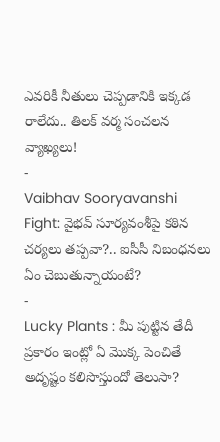ఎవరికీ నీతులు చెప్పడానికి ఇక్కడ రాలేదు.. తిలక్ వర్మ సంచలన వ్యాఖ్యలు!
-
Vaibhav Sooryavanshi Fight: వైభవ్ సూర్యవంశీపై కఠిన చర్యలు తప్పవా?.. ఐసీసీ నిబంధనలు ఏం చెబుతున్నాయంటే?
-
Lucky Plants : మీ పుట్టిన తేదీ ప్రకారం ఇంట్లో ఏ మొక్క పెంచితే అదృష్టం కలిసొస్తుందో తెలుసా?